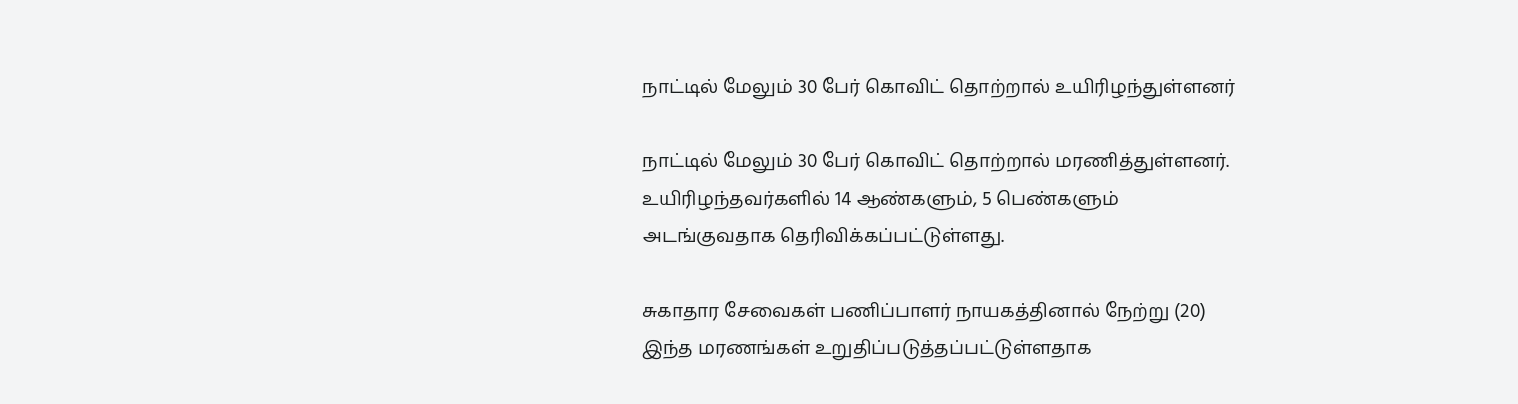நாட்டில் மேலும் 30 பேர் கொவிட் தொற்றால் உயிரிழந்துள்ளனர்

நாட்டில் மேலும் 30 பேர் கொவிட் தொற்றால் மரணித்துள்ளனர். உயிரிழந்தவர்களில் 14 ஆண்களும், 5 பெண்களும் அடங்குவதாக தெரிவிக்கப்பட்டுள்ளது.

சுகாதார சேவைகள் பணிப்பாளர் நாயகத்தினால் நேற்று (20) இந்த மரணங்கள் உறுதிப்படுத்தப்பட்டுள்ளதாக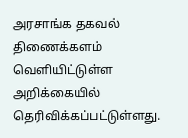அரசாங்க தகவல் திணைக்களம் வெளியிட்டுள்ள அறிக்கையில் தெரிவிக்கப்பட்டுள்ளது.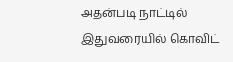அதன்படி நாட்டில் இதுவரையில் கொவிட்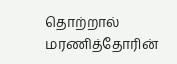தொற்றால் மரணித்தோரின்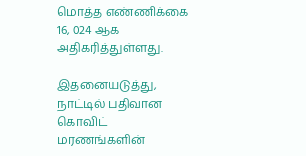மொத்த எண்ணிக்கை 16, 024 ஆக அதிகரித்துள்ளது.

இதனையடுத்து, நாட்டில் பதிவான கொவிட் மரணங்களின்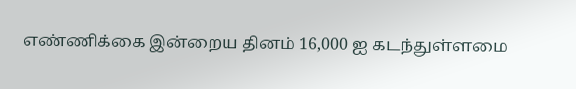எண்ணிக்கை இன்றைய தினம் 16,000 ஐ கடந்துள்ளமை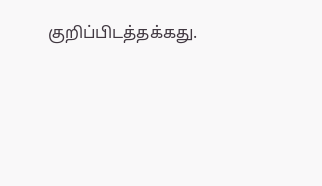குறிப்பிடத்தக்கது.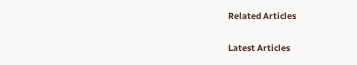Related Articles

Latest Articles